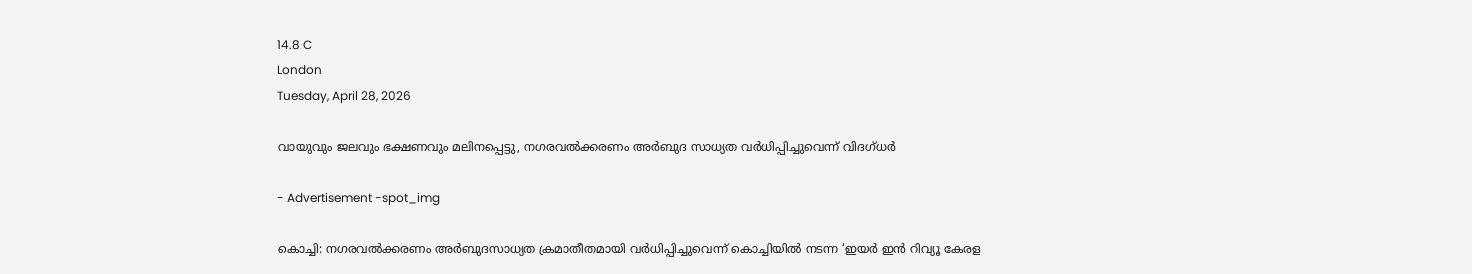14.8 C
London
Tuesday, April 28, 2026

വായുവും ജലവും ഭക്ഷണവും മലിനപ്പെട്ടു, നഗരവൽക്കരണം അർബുദ സാധ്യത വർധിപ്പിച്ചുവെന്ന് വിദഗ്ധർ

- Advertisement -spot_img

കൊച്ചി: നഗരവൽക്കരണം അർബുദസാധ്യത ക്രമാതീതമായി വർധിപ്പിച്ചുവെന്ന് കൊച്ചിയിൽ നടന്ന ‘ഇയർ ഇൻ റിവ്യൂ കേരള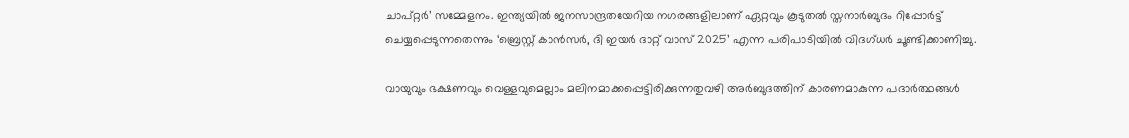ചാപ്റ്റർ’ സമ്മേളനം. ഇന്ത്യയിൽ ജനസാന്ദ്രതയേറിയ നഗരങ്ങളിലാണ് ഏറ്റവും കൂടുതൽ സ്തനാർബുദം റിപ്പോർട്ട് ചെയ്യപ്പെടുന്നതെന്നും ‘ബ്രെസ്റ്റ് കാൻസർ, ദി ഇയർ ദാറ്റ് വാസ് 2025’ എന്ന പരിപാടിയിൽ വിദഗ്ധർ ചൂണ്ടിക്കാണിച്ചു.

വായുവും ഭക്ഷണവും വെള്ളവുമെല്ലാം മലിനമാക്കപ്പെട്ടിരിക്കുന്നതുവഴി അർബുദത്തിന് കാരണമാകുന്ന പദാർത്ഥങ്ങൾ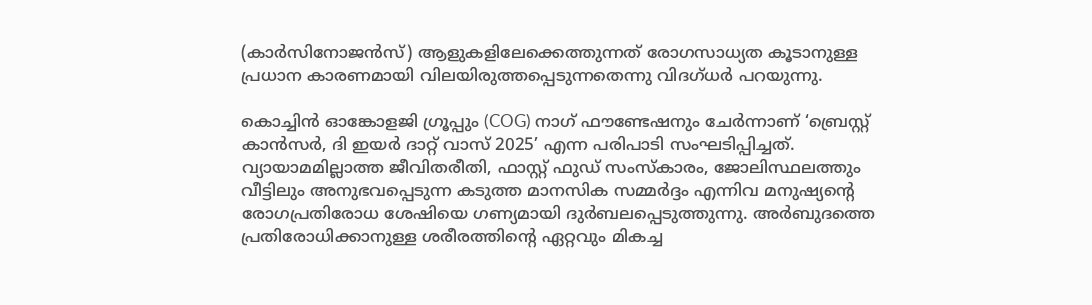(കാർസിനോജൻസ്) ആളുകളിലേക്കെത്തുന്നത് രോഗസാധ്യത കൂടാനുള്ള പ്രധാന കാരണമായി വിലയിരുത്തപ്പെടുന്നതെന്നു വിദഗ്ധർ പറയുന്നു.

കൊച്ചിൻ ഓങ്കോളജി ഗ്രൂപ്പും (COG) നാഗ് ഫൗണ്ടേഷനും ചേർന്നാണ് ‘ബ്രെസ്റ്റ് കാൻസർ, ദി ഇയർ ദാറ്റ് വാസ് 2025’ എന്ന പരിപാടി സംഘടിപ്പിച്ചത്. വ്യായാമമില്ലാത്ത ജീവിതരീതി, ഫാസ്റ്റ് ഫുഡ് സംസ്കാരം, ജോലിസ്ഥലത്തും വീട്ടിലും അനുഭവപ്പെടുന്ന കടുത്ത മാനസിക സമ്മർദ്ദം എന്നിവ മനുഷ്യന്റെ രോഗപ്രതിരോധ ശേഷിയെ ഗണ്യമായി ദുർബലപ്പെടുത്തുന്നു. അർബുദത്തെ പ്രതിരോധിക്കാനുള്ള ശരീരത്തിന്റെ ഏറ്റവും മികച്ച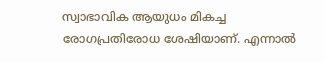സ്വാഭാവിക ആയുധം മികച്ച രോഗപ്രതിരോധ ശേഷിയാണ്. എന്നാൽ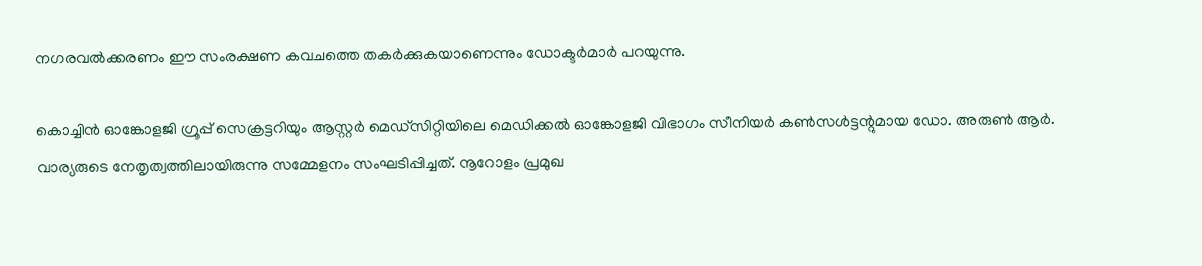നഗരവൽക്കരണം ഈ സംരക്ഷണ കവചത്തെ തകർക്കുകയാണെന്നും ഡോക്ടർമാർ പറയുന്നു.

കൊച്ചിൻ ഓങ്കോളജി ഗ്രൂപ്പ് സെക്രട്ടറിയും ആസ്റ്റർ മെഡ്‌സിറ്റിയിലെ മെഡിക്കൽ ഓങ്കോളജി വിഭാഗം സീനിയർ കൺസൾട്ടന്റുമായ ഡോ. അരുൺ ആർ. വാര്യരുടെ നേതൃത്വത്തിലായിരുന്നു സമ്മേളനം സംഘടിപ്പിച്ചത്. നൂറോളം പ്രമുഖ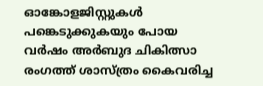ഓങ്കോളജിസ്റ്റുകൾ പങ്കെടുക്കുകയും പോയ വർഷം അർബുദ ചികിത്സാ രംഗത്ത് ശാസ്ത്രം കൈവരിച്ച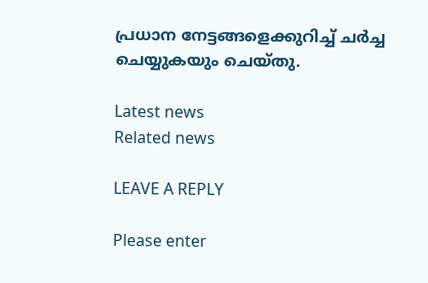പ്രധാന നേട്ടങ്ങളെക്കുറിച്ച് ചർച്ച ചെയ്യുകയും ചെയ്തു.

Latest news
Related news

LEAVE A REPLY

Please enter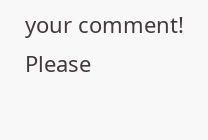your comment!
Please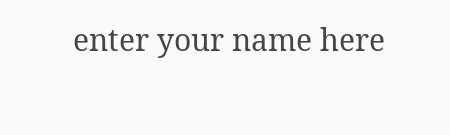enter your name here